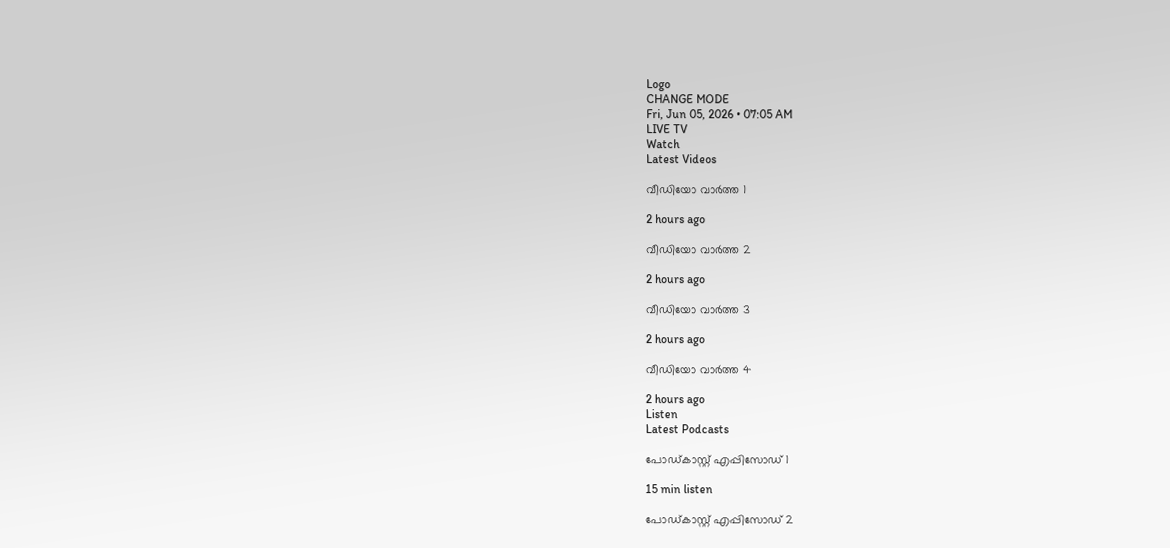Logo
CHANGE MODE
Fri, Jun 05, 2026 • 07:05 AM
LIVE TV
Watch
Latest Videos

വീഡിയോ വാർത്ത 1

2 hours ago

വീഡിയോ വാർത്ത 2

2 hours ago

വീഡിയോ വാർത്ത 3

2 hours ago

വീഡിയോ വാർത്ത 4

2 hours ago
Listen
Latest Podcasts

പോഡ്കാസ്റ്റ് എപ്പിസോഡ് 1

15 min listen

പോഡ്കാസ്റ്റ് എപ്പിസോഡ് 2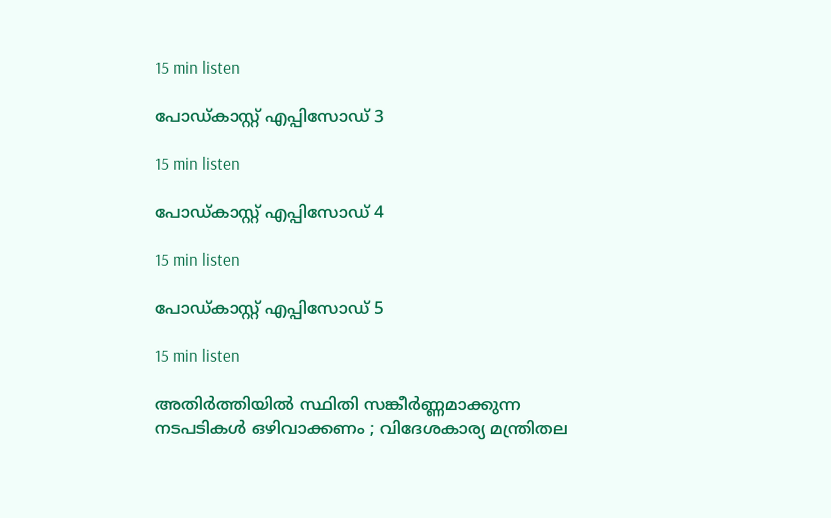15 min listen

പോഡ്കാസ്റ്റ് എപ്പിസോഡ് 3

15 min listen

പോഡ്കാസ്റ്റ് എപ്പിസോഡ് 4

15 min listen

പോഡ്കാസ്റ്റ് എപ്പിസോഡ് 5

15 min listen

അതിർത്തിയില്‍ സ്ഥിതി സങ്കീർണ്ണമാക്കുന്ന നടപടികള്‍ ഒഴിവാക്കണം ; വിദേശകാര്യ മന്ത്രിതല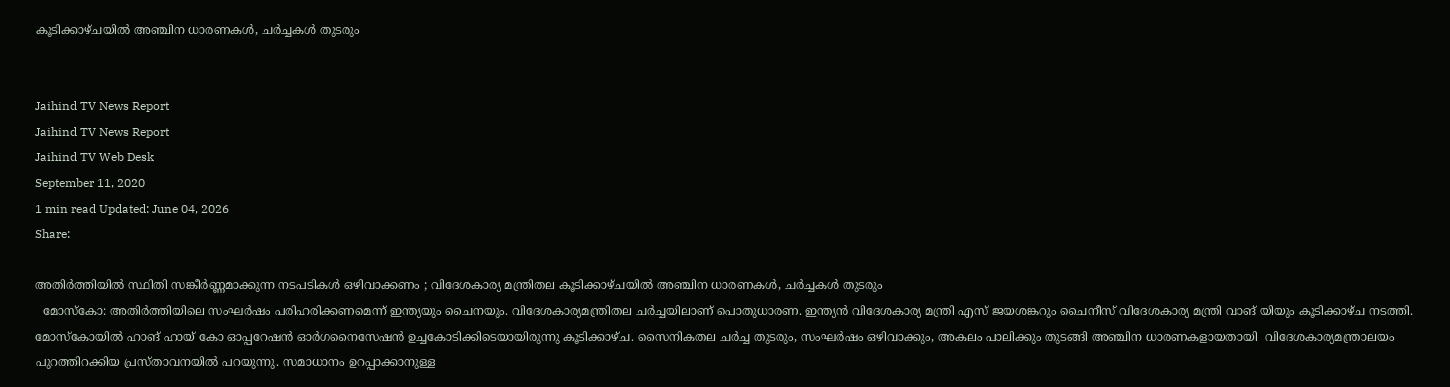കൂടിക്കാഴ്ചയില്‍ അഞ്ചിന ധാരണകള്‍, ചർച്ചകള്‍ തുടരും


Jaihind TV News Report
Jaihind TV News Report
Jaihind TV Web Desk
September 11, 2020
1 min read Updated: June 04, 2026
Share:

അതിർത്തിയില്‍ സ്ഥിതി സങ്കീർണ്ണമാക്കുന്ന നടപടികള്‍ ഒഴിവാക്കണം ; വിദേശകാര്യ മന്ത്രിതല കൂടിക്കാഴ്ചയില്‍ അഞ്ചിന ധാരണകള്‍, ചർച്ചകള്‍ തുടരും
  മോസ്കോ: അതിർത്തിയിലെ സംഘർഷം പരിഹരിക്കണമെന്ന് ഇന്ത്യയും ചൈനയും. വിദേശകാര്യമന്ത്രിതല ചര്‍ച്ചയിലാണ് പൊതുധാരണ. ഇന്ത്യന്‍ വിദേശകാര്യ മന്ത്രി എസ് ജയശങ്കറും ചൈനീസ് വിദേശകാര്യ മന്ത്രി വാങ്‌ യിയും കൂടിക്കാഴ്ച നടത്തി. മോസ്‌കോയില്‍ ഹാങ് ഹായ് കോ ഓപ്പറേഷന്‍ ഓര്‍ഗനൈസേഷന്‍ ഉച്ചകോടിക്കിടെയായിരുന്നു കൂടിക്കാഴ്ച. സൈനികതല ചര്‍ച്ച തുടരും, സംഘര്‍ഷം ഒഴിവാക്കും, അകലം പാലിക്കും തുടങ്ങി അഞ്ചിന ധാരണകളായതായി  വിദേശകാര്യമന്ത്രാലയം പുറത്തിറക്കിയ പ്രസ്താവനയില്‍ പറയുന്നു. സമാധാനം ഉറപ്പാക്കാനുള്ള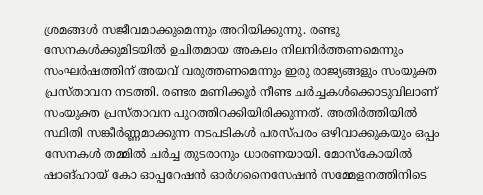ശ്രമങ്ങള്‍ സജീവമാക്കുമെന്നും അറിയിക്കുന്നു. രണ്ടു സേനകൾക്കുമിടയിൽ ഉചിതമായ അകലം നിലനിർത്തണമെന്നും സംഘർഷത്തിന് അയവ് വരുത്തണമെന്നും ഇരു രാജ്യങ്ങളും സംയുക്ത പ്രസ്താവന നടത്തി. രണ്ടര മണിക്കൂർ നീണ്ട ചർച്ചകൾക്കൊടുവിലാണ് സംയുക്ത പ്രസ്താവന പുറത്തിറക്കിയിരിക്കുന്നത്. അതിർത്തിയില്‍ സ്ഥിതി സങ്കീർണ്ണമാക്കുന്ന നടപടികള്‍ പരസ്പരം ഒഴിവാക്കുകയും ഒപ്പം സേനകൾ തമ്മിൽ ചർച്ച തുടരാനും ധാരണയായി. മോസ്കോയിൽ ഷാങ്ഹായ് കോ ഓപ്പറേഷന്‍ ഓര്‍ഗനൈസേഷന്‍ സമ്മേളനത്തിനിടെ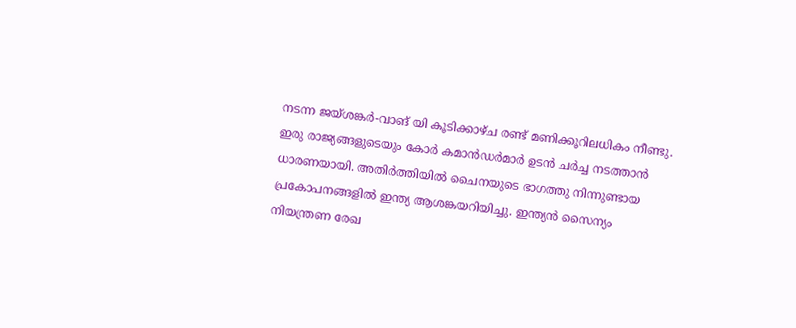നടന്ന ജയ്ശങ്കർ-വാങ് യി കൂടിക്കാഴ്ച രണ്ട് മണിക്കൂറിലധികം നീണ്ടു. ഇരു രാജ്യങ്ങളുടെയും കോർ കമാൻഡർമാർ ഉടൻ ചർച്ച നടത്താൻ ധാരണയായി. അതിർത്തിയിൽ ചൈനയുടെ ഭാഗത്തു നിന്നുണ്ടായ പ്രകോപനങ്ങളിൽ ഇന്ത്യ ആശങ്കയറിയിച്ചു. ഇന്ത്യൻ സൈന്യം നിയന്ത്രണ രേഖ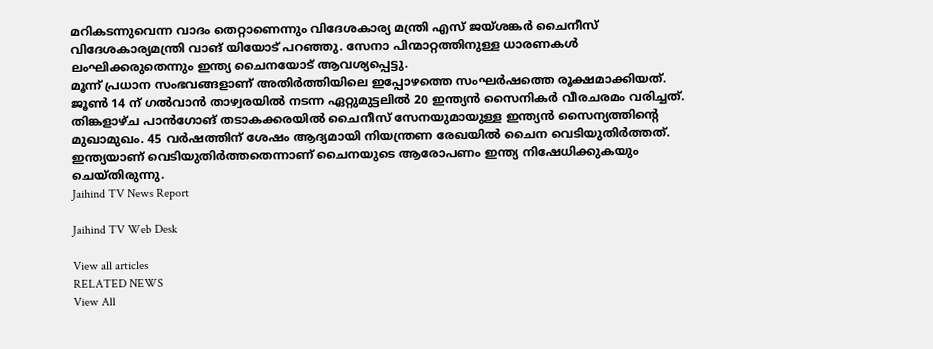മറികടന്നുവെന്ന വാദം തെറ്റാണെന്നും വിദേശകാര്യ മന്ത്രി എസ് ജയ്ശങ്കർ ചൈനീസ് വിദേശകാര്യമന്ത്രി വാങ് യിയോട് പറഞ്ഞു. സേനാ പിന്മാറ്റത്തിനുള്ള ധാരണകൾ ലംഘിക്കരുതെന്നും ഇന്ത്യ ചൈനയോട് ആവശ്യപ്പെട്ടു.
മൂന്ന് പ്രധാന സംഭവങ്ങളാണ് അതിര്‍ത്തിയിലെ ഇപ്പോഴത്തെ സംഘര്‍ഷത്തെ രൂക്ഷമാക്കിയത്. ജൂണ്‍ 14 ന് ഗല്‍വാന്‍ താഴ്വരയില്‍ നടന്ന ഏറ്റുമുട്ടലില്‍ 20 ഇന്ത്യന്‍ സൈനികർ വീരചരമം വരിച്ചത്. തിങ്കളാഴ്ച പാന്‍ഗോങ് തടാകക്കരയില്‍ ചൈനീസ് സേനയുമായുള്ള ഇന്ത്യന്‍ സൈന്യത്തിന്‍റെ മുഖാമുഖം. 45 വര്‍ഷത്തിന് ശേഷം ആദ്യമായി നിയന്ത്രണ രേഖയില്‍ ചൈന വെടിയുതിര്‍ത്തത്.  ഇന്ത്യയാണ് വെടിയുതിര്‍ത്തതെന്നാണ് ചൈനയുടെ ആരോപണം ഇന്ത്യ നിഷേധിക്കുകയും ചെയ്തിരുന്നു.
Jaihind TV News Report

Jaihind TV Web Desk

View all articles
RELATED NEWS
View All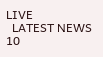LIVE
  LATEST NEWS 10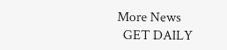More News
  GET DAILY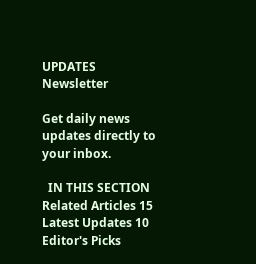UPDATES
Newsletter

Get daily news updates directly to your inbox.

  IN THIS SECTION
Related Articles 15
Latest Updates 10
Editor's Picks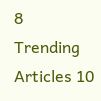8
Trending Articles 10